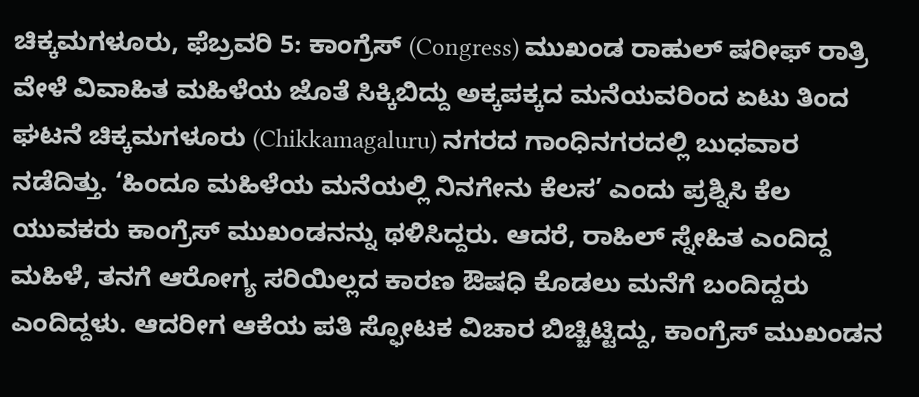ಚಿಕ್ಕಮಗಳೂರು, ಫೆಬ್ರವರಿ 5: ಕಾಂಗ್ರೆಸ್ (Congress) ಮುಖಂಡ ರಾಹುಲ್ ಷರೀಫ್ ರಾತ್ರಿ ವೇಳೆ ವಿವಾಹಿತ ಮಹಿಳೆಯ ಜೊತೆ ಸಿಕ್ಕಿಬಿದ್ದು ಅಕ್ಕಪಕ್ಕದ ಮನೆಯವರಿಂದ ಏಟು ತಿಂದ ಘಟನೆ ಚಿಕ್ಕಮಗಳೂರು (Chikkamagaluru) ನಗರದ ಗಾಂಧಿನಗರದಲ್ಲಿ ಬುಧವಾರ ನಡೆದಿತ್ತು. ‘ಹಿಂದೂ ಮಹಿಳೆಯ ಮನೆಯಲ್ಲಿ ನಿನಗೇನು ಕೆಲಸ’ ಎಂದು ಪ್ರಶ್ನಿಸಿ ಕೆಲ ಯುವಕರು ಕಾಂಗ್ರೆಸ್ ಮುಖಂಡನನ್ನು ಥಳಿಸಿದ್ದರು. ಆದರೆ, ರಾಹಿಲ್ ಸ್ನೇಹಿತ ಎಂದಿದ್ದ ಮಹಿಳೆ, ತನಗೆ ಆರೋಗ್ಯ ಸರಿಯಿಲ್ಲದ ಕಾರಣ ಔಷಧಿ ಕೊಡಲು ಮನೆಗೆ ಬಂದಿದ್ದರು ಎಂದಿದ್ದಳು. ಆದರೀಗ ಆಕೆಯ ಪತಿ ಸ್ಫೋಟಕ ವಿಚಾರ ಬಿಚ್ಚಿಟ್ಟಿದ್ದು, ಕಾಂಗ್ರೆಸ್ ಮುಖಂಡನ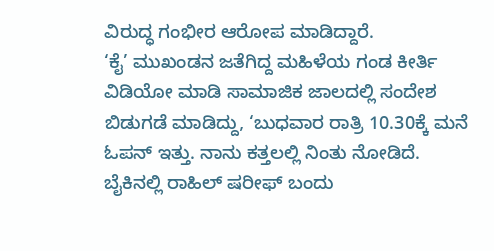ವಿರುದ್ಧ ಗಂಭೀರ ಆರೋಪ ಮಾಡಿದ್ದಾರೆ.
‘ಕೈ’ ಮುಖಂಡನ ಜತೆಗಿದ್ದ ಮಹಿಳೆಯ ಗಂಡ ಕೀರ್ತಿ ವಿಡಿಯೋ ಮಾಡಿ ಸಾಮಾಜಿಕ ಜಾಲದಲ್ಲಿ ಸಂದೇಶ ಬಿಡುಗಡೆ ಮಾಡಿದ್ದು, ‘ಬುಧವಾರ ರಾತ್ರಿ 10.30ಕ್ಕೆ ಮನೆ ಓಪನ್ ಇತ್ತು. ನಾನು ಕತ್ತಲಲ್ಲಿ ನಿಂತು ನೋಡಿದೆ. ಬೈಕಿನಲ್ಲಿ ರಾಹಿಲ್ ಷರೀಫ್ ಬಂದು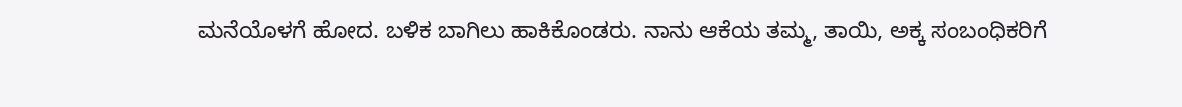ಮನೆಯೊಳಗೆ ಹೋದ. ಬಳಿಕ ಬಾಗಿಲು ಹಾಕಿಕೊಂಡರು. ನಾನು ಆಕೆಯ ತಮ್ಮ, ತಾಯಿ, ಅಕ್ಕ ಸಂಬಂಧಿಕರಿಗೆ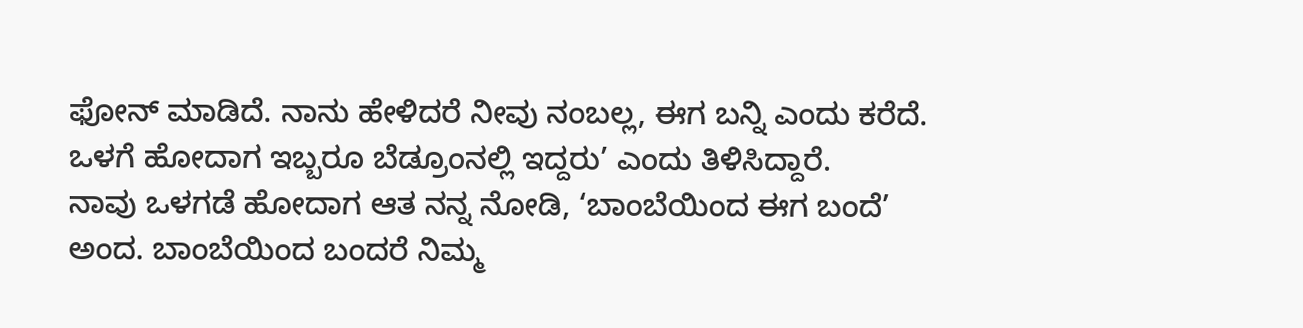ಫೋನ್ ಮಾಡಿದೆ. ನಾನು ಹೇಳಿದರೆ ನೀವು ನಂಬಲ್ಲ, ಈಗ ಬನ್ನಿ ಎಂದು ಕರೆದೆ. ಒಳಗೆ ಹೋದಾಗ ಇಬ್ಬರೂ ಬೆಡ್ರೂಂನಲ್ಲಿ ಇದ್ದರು’ ಎಂದು ತಿಳಿಸಿದ್ದಾರೆ.
ನಾವು ಒಳಗಡೆ ಹೋದಾಗ ಆತ ನನ್ನ ನೋಡಿ, ‘ಬಾಂಬೆಯಿಂದ ಈಗ ಬಂದೆ’ ಅಂದ. ಬಾಂಬೆಯಿಂದ ಬಂದರೆ ನಿಮ್ಮ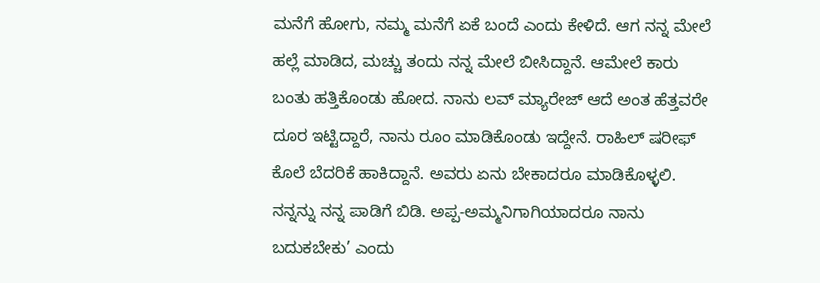ಮನೆಗೆ ಹೋಗು, ನಮ್ಮ ಮನೆಗೆ ಏಕೆ ಬಂದೆ ಎಂದು ಕೇಳಿದೆ. ಆಗ ನನ್ನ ಮೇಲೆ ಹಲ್ಲೆ ಮಾಡಿದ, ಮಚ್ಚು ತಂದು ನನ್ನ ಮೇಲೆ ಬೀಸಿದ್ದಾನೆ. ಆಮೇಲೆ ಕಾರು ಬಂತು ಹತ್ತಿಕೊಂಡು ಹೋದ. ನಾನು ಲವ್ ಮ್ಯಾರೇಜ್ ಆದೆ ಅಂತ ಹೆತ್ತವರೇ ದೂರ ಇಟ್ಟಿದ್ದಾರೆ, ನಾನು ರೂಂ ಮಾಡಿಕೊಂಡು ಇದ್ದೇನೆ. ರಾಹಿಲ್ ಷರೀಫ್ ಕೊಲೆ ಬೆದರಿಕೆ ಹಾಕಿದ್ದಾನೆ. ಅವರು ಏನು ಬೇಕಾದರೂ ಮಾಡಿಕೊಳ್ಳಲಿ. ನನ್ನನ್ನು ನನ್ನ ಪಾಡಿಗೆ ಬಿಡಿ. ಅಪ್ಪ-ಅಮ್ಮನಿಗಾಗಿಯಾದರೂ ನಾನು ಬದುಕಬೇಕು’ ಎಂದು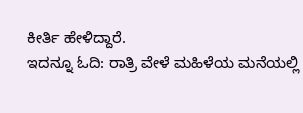ಕೀರ್ತಿ ಹೇಳಿದ್ದಾರೆ.
ಇದನ್ನೂ ಓದಿ: ರಾತ್ರಿ ವೇಳೆ ಮಹಿಳೆಯ ಮನೆಯಲ್ಲಿ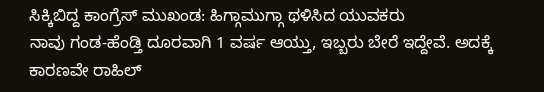ಸಿಕ್ಕಿಬಿದ್ದ ಕಾಂಗ್ರೆಸ್ ಮುಖಂಡ: ಹಿಗ್ಗಾಮುಗ್ಗಾ ಥಳಿಸಿದ ಯುವಕರು
ನಾವು ಗಂಡ-ಹೆಂಡ್ತಿ ದೂರವಾಗಿ 1 ವರ್ಷ ಆಯ್ತು, ಇಬ್ಬರು ಬೇರೆ ಇದ್ದೇವೆ. ಅದಕ್ಕೆ ಕಾರಣವೇ ರಾಹಿಲ್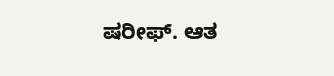ಷರೀಫ್. ಆತ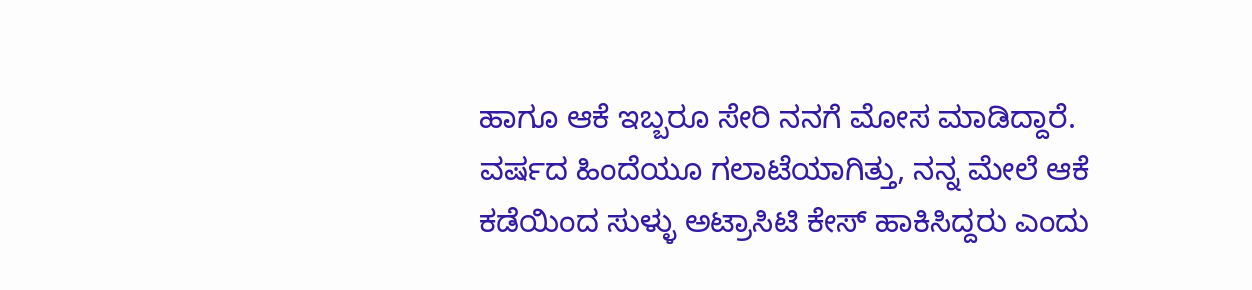ಹಾಗೂ ಆಕೆ ಇಬ್ಬರೂ ಸೇರಿ ನನಗೆ ಮೋಸ ಮಾಡಿದ್ದಾರೆ. ವರ್ಷದ ಹಿಂದೆಯೂ ಗಲಾಟೆಯಾಗಿತ್ತು, ನನ್ನ ಮೇಲೆ ಆಕೆ ಕಡೆಯಿಂದ ಸುಳ್ಳು ಅಟ್ರಾಸಿಟಿ ಕೇಸ್ ಹಾಕಿಸಿದ್ದರು ಎಂದು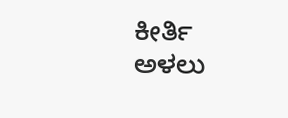ಕೀರ್ತಿ ಅಳಲು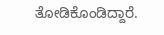ತೋಡಿಕೊಂಡಿದ್ದಾರೆ.